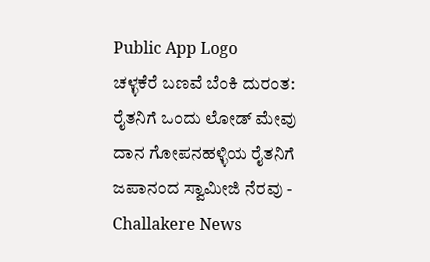Public App Logo
ಚಳ್ಳಕೆರೆ ಬಣವೆ ಬೆಂಕಿ ದುರಂತ: ರೈತನಿಗೆ ಒಂದು ಲೋಡ್ ಮೇವು ದಾನ ಗೋಪನಹಳ್ಳಿಯ ರೈತನಿಗೆ ಜಪಾನಂದ ಸ್ವಾಮೀಜಿ ನೆರವು - Challakere News